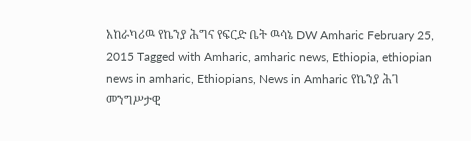አከራካሪዉ የኬንያ ሕግና የፍርድ ቤት ዉሳኔ DW Amharic February 25, 2015 Tagged with Amharic, amharic news, Ethiopia, ethiopian news in amharic, Ethiopians, News in Amharic የኬንያ ሕገ መንግሥታዊ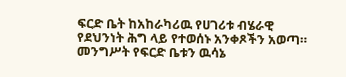ፍርድ ቤት ከአከራካሪዉ የሀገሪቱ ብሄራዊ የደህንነት ሕግ ላይ የተወሰኑ አንቀጾችን አወጣ። መንግሥት የፍርድ ቤቱን ዉሳኔ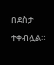በደስታ ተቀብሏል።